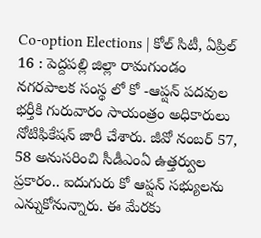Co-option Elections | కోల్ సిటీ, ఏప్రిల్ 16 : పెద్దపల్లి జిల్లా రామగుండం నగరపాలక సంస్థ లో కో -ఆప్షన్ పదవుల భర్తీకి గురువారం సాయంత్రం అధికారులు నోటిఫికేషన్ జారీ చేశారు. జీవో నంబర్ 57, 58 అనుసరించి సీడీఎంఏ ఉత్తర్వుల ప్రకారం.. ఐదుగురు కో ఆప్షన్ సభ్యులను ఎన్నుకోనున్నారు. ఈ మేరకు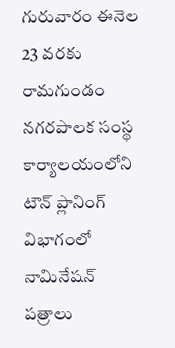గురువారం ఈనెల 23 వరకు రామగుండం నగరపాలక సంస్థ కార్యాలయంలోని టౌన్ ప్లానింగ్ విభాగంలో నామినేషన్ పత్రాలు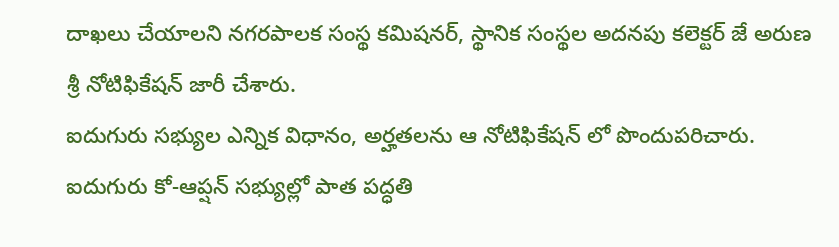దాఖలు చేయాలని నగరపాలక సంస్థ కమిషనర్, స్థానిక సంస్థల అదనపు కలెక్టర్ జే అరుణ శ్రీ నోటిఫికేషన్ జారీ చేశారు.
ఐదుగురు సభ్యుల ఎన్నిక విధానం, అర్హతలను ఆ నోటిఫికేషన్ లో పొందుపరిచారు. ఐదుగురు కో-ఆప్షన్ సభ్యుల్లో పాత పద్ధతి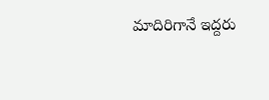మాదిరిగానే ఇద్దరు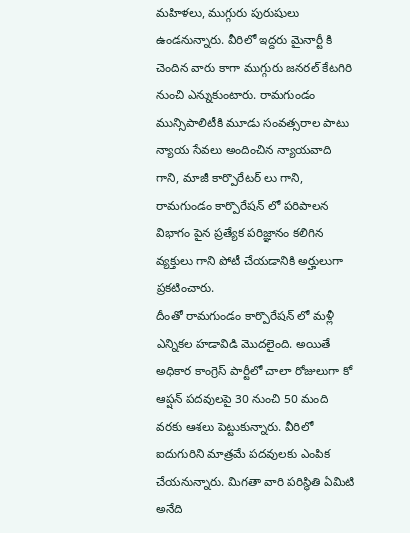మహిళలు, ముగ్గురు పురుషులు ఉండనున్నారు. వీరిలో ఇద్దరు మైనార్టీ కి చెందిన వారు కాగా ముగ్గురు జనరల్ కేటగిరి నుంచి ఎన్నుకుంటారు. రామగుండం మున్సిపాలిటీకి మూడు సంవత్సరాల పాటు న్యాయ సేవలు అందించిన న్యాయవాది గాని, మాజీ కార్పొరేటర్ లు గాని, రామగుండం కార్పొరేషన్ లో పరిపాలన విభాగం పైన ప్రత్యేక పరిజ్ఞానం కలిగిన వ్యక్తులు గాని పోటీ చేయడానికి అర్హులుగా ప్రకటించారు.
దీంతో రామగుండం కార్పొరేషన్ లో మళ్లీ ఎన్నికల హడావిడి మొదలైంది. అయితే అధికార కాంగ్రెస్ పార్టీలో చాలా రోజులుగా కో ఆప్షన్ పదవులపై 30 నుంచి 50 మంది వరకు ఆశలు పెట్టుకున్నారు. వీరిలో ఐదుగురిని మాత్రమే పదవులకు ఎంపిక చేయనున్నారు. మిగతా వారి పరిస్థితి ఏమిటి అనేది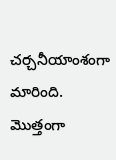చర్చనీయాంశంగా మారింది. మొత్తంగా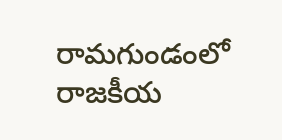రామగుండంలో రాజకీయ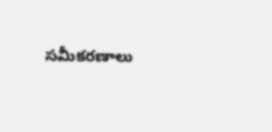సమీకరణాలు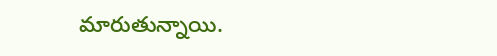మారుతున్నాయి.